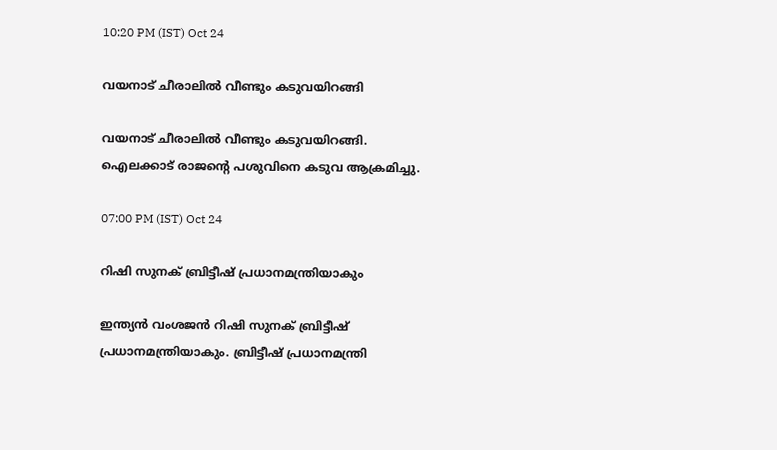10:20 PM (IST) Oct 24

വയനാട് ചീരാലിൽ വീണ്ടും കടുവയിറങ്ങി

വയനാട് ചീരാലിൽ വീണ്ടും കടുവയിറങ്ങി. ഐലക്കാട് രാജൻ്റെ പശുവിനെ കടുവ ആക്രമിച്ചു.

07:00 PM (IST) Oct 24

റിഷി സുനക് ബ്രിട്ടീഷ് പ്രധാനമന്ത്രിയാകും

ഇന്ത്യൻ വംശജൻ റിഷി സുനക് ബ്രിട്ടീഷ് പ്രധാനമന്ത്രിയാകും. ബ്രിട്ടീഷ് പ്രധാനമന്ത്രി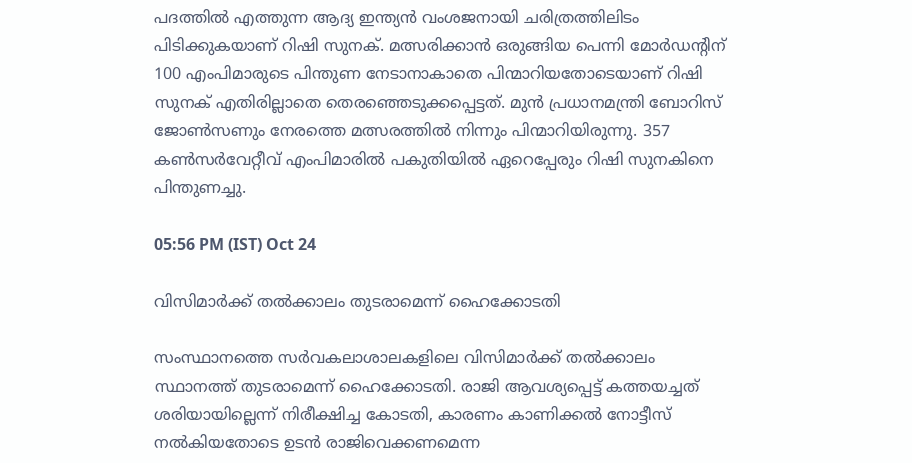പദത്തിൽ എത്തുന്ന ആദ്യ ഇന്ത്യൻ വംശജനായി ചരിത്രത്തിലിടം പിടിക്കുകയാണ് റിഷി സുനക്. മത്സരിക്കാൻ ഒരുങ്ങിയ പെന്നി മോർഡന്റിന് 100 എംപിമാരുടെ പിന്തുണ നേടാനാകാതെ പിന്മാറിയതോടെയാണ് റിഷി സുനക് എതിരില്ലാതെ തെരഞ്ഞെടുക്കപ്പെട്ടത്. മുൻ പ്രധാനമന്ത്രി ബോറിസ് ജോൺസണും നേരത്തെ മത്സരത്തിൽ നിന്നും പിന്മാറിയിരുന്നു. 357 കൺസർവേറ്റീവ് എംപിമാരിൽ പകുതിയിൽ ഏറെപ്പേരും റിഷി സുനകിനെ പിന്തുണച്ചു.

05:56 PM (IST) Oct 24

വിസിമാർക്ക് തൽക്കാലം തുടരാമെന്ന് ഹൈക്കോടതി

സംസ്ഥാനത്തെ സർവകലാശാലകളിലെ വിസിമാർക്ക് തൽക്കാലം സ്ഥാനത്ത് തുടരാമെന്ന് ഹൈക്കോടതി. രാജി ആവശ്യപ്പെട്ട് കത്തയച്ചത് ശരിയായില്ലെന്ന് നിരീക്ഷിച്ച കോടതി, കാരണം കാണിക്കൽ നോട്ടീസ് നൽകിയതോടെ ഉടൻ രാജിവെക്കണമെന്ന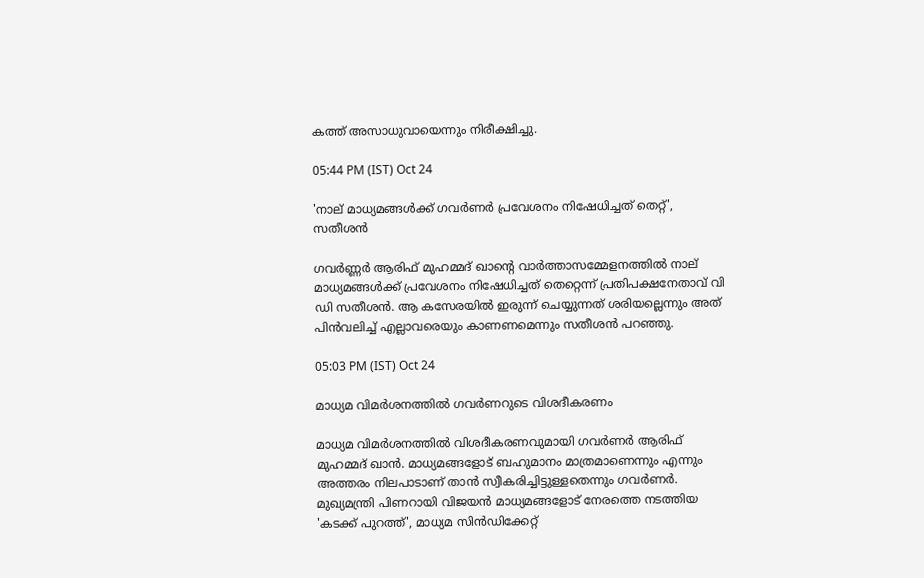കത്ത് അസാധുവായെന്നും നിരീക്ഷിച്ചു.

05:44 PM (IST) Oct 24

'നാല് മാധ്യമങ്ങൾക്ക് ഗവര്‍ണര്‍ പ്രവേശനം നിഷേധിച്ചത് തെറ്റ്', സതീശന്‍

ഗവര്‍ണ്ണര്‍ ആരിഫ് മുഹമ്മദ് ഖാന്‍റെ വാര്‍ത്താസമ്മേളനത്തില്‍ നാല് മാധ്യമങ്ങൾക്ക് പ്രവേശനം നിഷേധിച്ചത് തെറ്റെന്ന് പ്രതിപക്ഷനേതാവ് വി ഡി സതീശന്‍. ആ കസേരയിൽ ഇരുന്ന് ചെയ്യുന്നത് ശരിയല്ലെന്നും അത് പിൻവലിച്ച്‍ എല്ലാവരെയും കാണണമെന്നും സതീശന്‍ പറഞ്ഞു.

05:03 PM (IST) Oct 24

മാധ്യമ വിമർശനത്തിൽ ഗവർണറുടെ വിശദീകരണം

മാധ്യമ വിമർശനത്തിൽ വിശദീകരണവുമായി ഗവർണർ ആരിഫ് മുഹമ്മദ് ഖാൻ. മാധ്യമങ്ങളോട് ബഹുമാനം മാത്രമാണെന്നും എന്നും അത്തരം നിലപാടാണ് താൻ സ്വീകരിച്ചിട്ടുള്ളതെന്നും ഗവർണർ. മുഖ്യമന്ത്രി പിണറായി വിജയൻ മാധ്യമങ്ങളോട് നേരത്തെ നടത്തിയ 'കടക്ക് പുറത്ത്', മാധ്യമ സിൻഡിക്കേറ്റ്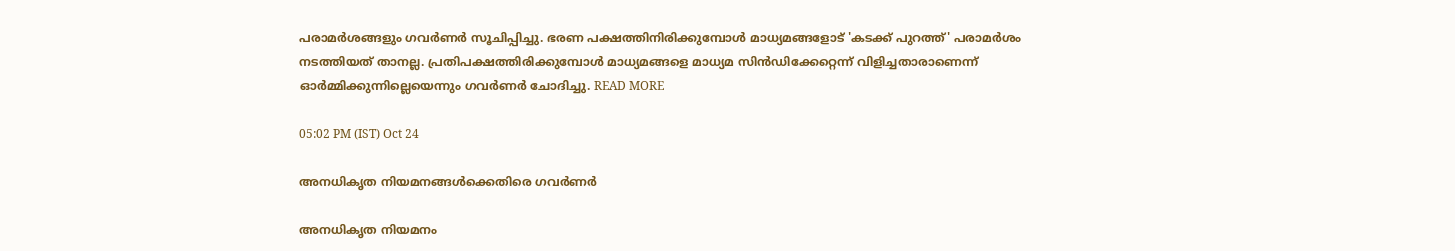പരാമർശങ്ങളും ഗവർണർ സൂചിപ്പിച്ചു. ഭരണ പക്ഷത്തിനിരിക്കുമ്പോൾ മാധ്യമങ്ങളോട് 'കടക്ക് പുറത്ത്' പരാമർശം നടത്തിയത് താനല്ല. പ്രതിപക്ഷത്തിരിക്കുമ്പോൾ മാധ്യമങ്ങളെ മാധ്യമ സിൻഡിക്കേറ്റെന്ന് വിളിച്ചതാരാണെന്ന് ഓർമ്മിക്കുന്നില്ലെയെന്നും ഗവർണർ ചോദിച്ചു. READ MORE

05:02 PM (IST) Oct 24

അനധികൃത നിയമനങ്ങൾക്കെതിരെ ഗവർണർ

അനധികൃത നിയമനം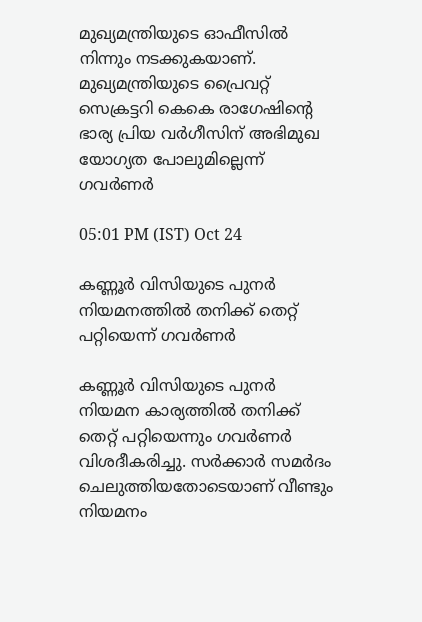മുഖ്യമന്ത്രിയുടെ ഓഫീസിൽ നിന്നും നടക്കുകയാണ്. മുഖ്യമന്ത്രിയുടെ പ്രൈവറ്റ് സെക്രട്ടറി കെകെ രാഗേഷിന്റെ ഭാര്യ പ്രിയ വർഗീസിന് അഭിമുഖ യോഗ്യത പോലുമില്ലെന്ന് ഗവർണർ

05:01 PM (IST) Oct 24

കണ്ണൂർ വിസിയുടെ പുനർ നിയമനത്തിൽ തനിക്ക് തെറ്റ് പറ്റിയെന്ന് ഗവർണർ

കണ്ണൂർ വിസിയുടെ പുനർ നിയമന കാര്യത്തിൽ തനിക്ക് തെറ്റ് പറ്റിയെന്നും ഗവർണർ വിശദീകരിച്ചു. സർക്കാർ സമർദം ചെലുത്തിയതോടെയാണ് വീണ്ടും നിയമനം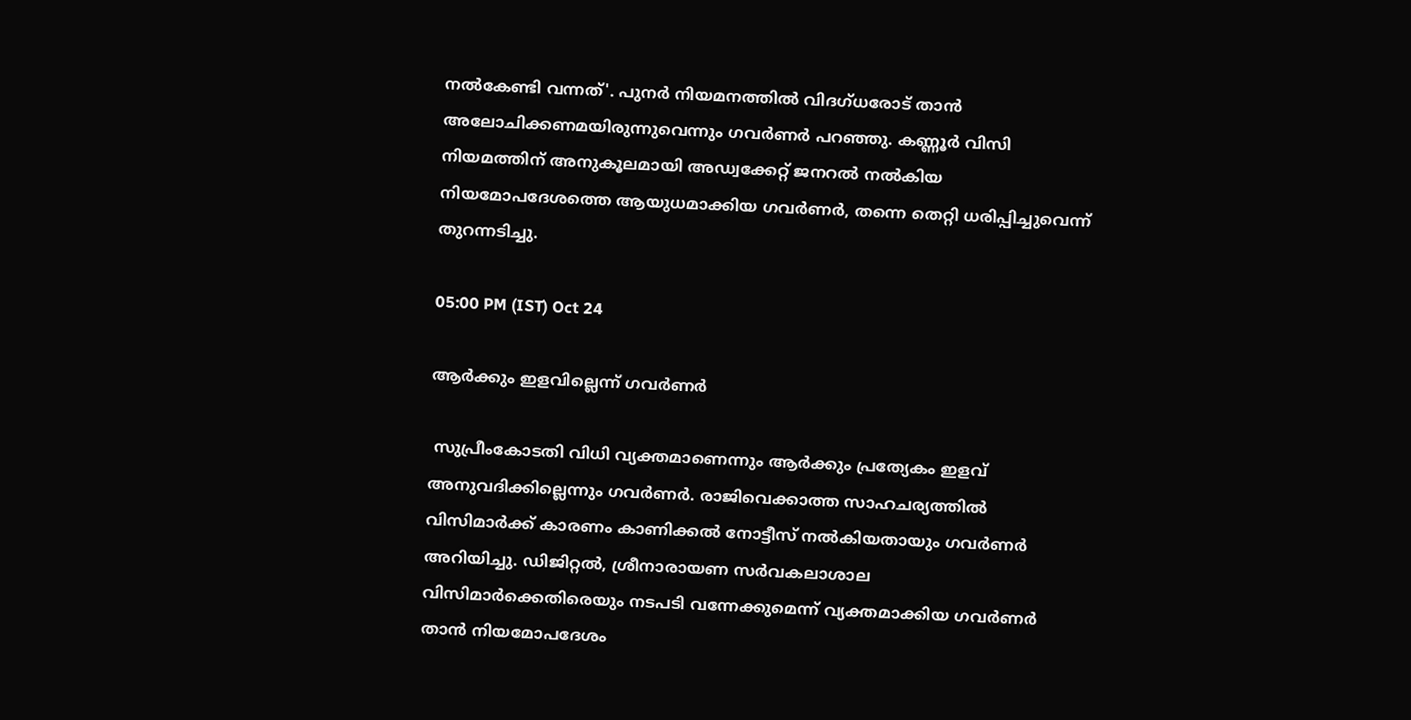നൽകേണ്ടി വന്നത്'. പുനർ നിയമനത്തിൽ വിദഗ്ധരോട് താൻ അലോചിക്കണമയിരുന്നുവെന്നും ഗവർണർ പറഞ്ഞു. കണ്ണൂർ വിസി നിയമത്തിന് അനുകൂലമായി അഡ്വക്കേറ്റ് ജനറൽ നൽകിയ നിയമോപദേശത്തെ ആയുധമാക്കിയ ഗവർണർ, തന്നെ തെറ്റി ധരിപ്പിച്ചുവെന്ന് തുറന്നടിച്ചു.

05:00 PM (IST) Oct 24

ആർക്കും ഇളവില്ലെന്ന് ഗവർണർ

 സുപ്രീംകോടതി വിധി വ്യക്തമാണെന്നും ആർക്കും പ്രത്യേകം ഇളവ് അനുവദിക്കില്ലെന്നും ഗവർണർ. രാജിവെക്കാത്ത സാഹചര്യത്തിൽ വിസിമാർക്ക് കാരണം കാണിക്കൽ നോട്ടീസ് നൽകിയതായും ഗവർണർ അറിയിച്ചു. ഡിജിറ്റൽ, ശ്രീനാരായണ സർവകലാശാല വിസിമാർക്കെതിരെയും നടപടി വന്നേക്കുമെന്ന് വ്യക്തമാക്കിയ ഗവർണർ താൻ നിയമോപദേശം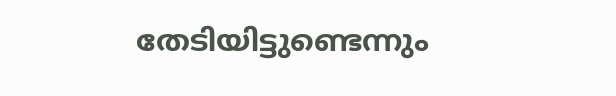തേടിയിട്ടുണ്ടെന്നും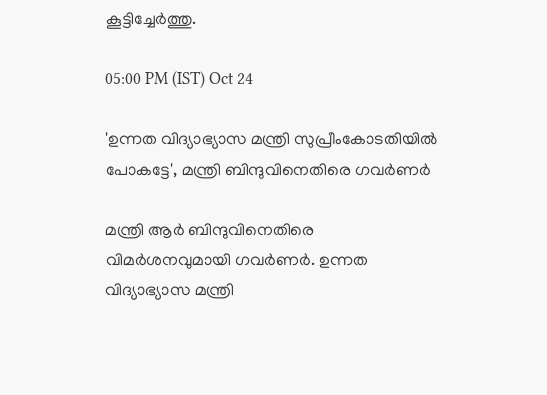കൂട്ടിച്ചേർത്തു.

05:00 PM (IST) Oct 24

'ഉന്നത വിദ്യാഭ്യാസ മന്ത്രി സുപ്രീംകോടതിയില്‍ പോകട്ടേ', മന്ത്രി ബിന്ദുവിനെതിരെ ഗവര്‍ണര്‍

മന്ത്രി ആര്‍ ബിന്ദുവിനെതിരെ വിമര്‍ശനവുമായി ഗവര്‍ണര്‍. ഉന്നത വിദ്യാഭ്യാസ മന്ത്രി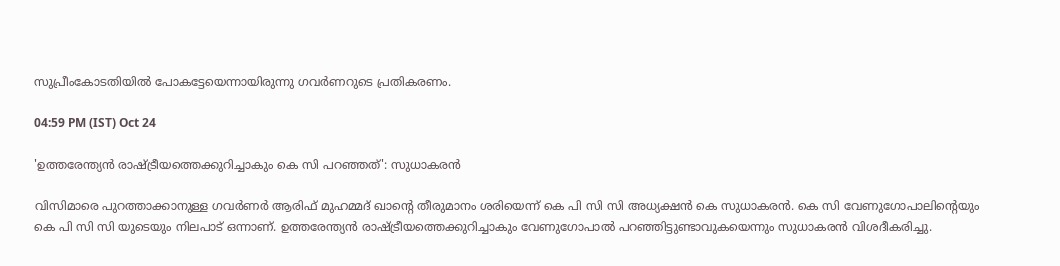സുപ്രീംകോടതിയില്‍ പോകട്ടേയെന്നായിരുന്നു ഗവര്‍ണറുടെ പ്രതികരണം.

04:59 PM (IST) Oct 24

'ഉത്തരേന്ത്യന്‍ രാഷ്ട്രീയത്തെക്കുറിച്ചാകും കെ സി പറഞ്ഞത്': സുധാകരന്‍

വിസിമാരെ പുറത്താക്കാനുള്ള ഗവര്‍ണര്‍ ആരിഫ് മുഹമ്മദ് ഖാന്‍റെ തീരുമാനം ശരിയെന്ന് കെ പി സി സി അധ്യക്ഷന്‍ കെ സുധാകരന്‍. കെ സി വേണുഗോപാലിന്‍റെയും കെ പി സി സി യുടെയും നിലപാട് ഒന്നാണ്. ഉത്തരേന്ത്യന്‍ രാഷ്ട്രീയത്തെക്കുറിച്ചാകും വേണുഗോപാല്‍ പറഞ്ഞിട്ടുണ്ടാവുകയെന്നും സുധാകരന്‍ വിശദീകരിച്ചു.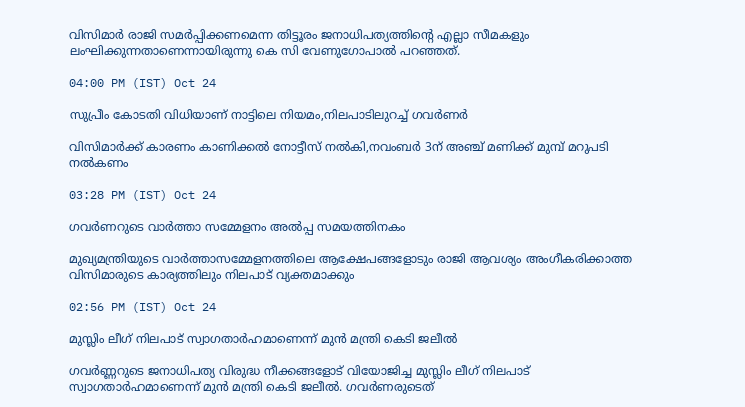വിസിമാര്‍ രാജി സമർപ്പിക്കണമെന്ന തിട്ടൂരം ജനാധിപത്യത്തിന്‍റെ എല്ലാ സീമകളും ലംഘിക്കുന്നതാണെന്നായിരുന്നു കെ സി വേണുഗോപാൽ പറഞ്ഞത്.

04:00 PM (IST) Oct 24

സുപ്രീം കോടതി വിധിയാണ് നാട്ടിലെ നിയമം,നിലപാടിലുറച്ച് ഗവര്‍ണര്‍

വിസിമാര്‍ക്ക് കാരണം കാണിക്കല്‍ നോട്ടീസ് നല്‍കി,നവംബര്‍ 3ന് അഞ്ച് മണിക്ക് മുമ്പ് മറുപടി നല്‍കണം

03:28 PM (IST) Oct 24

ഗവര്‍ണറുടെ വാര്‍ത്താ സമ്മേളനം അല്‍പ്പ സമയത്തിനകം

മുഖ്യമന്ത്രിയുടെ വാര്‍ത്താസമ്മേളനത്തിലെ ആക്ഷേപങ്ങളോടും രാജി ആവശ്യം അംഗീകരിക്കാത്ത വിസിമാരുടെ കാര്യത്തിലും നിലപാട് വ്യക്തമാക്കും

02:56 PM (IST) Oct 24

മുസ്ലിം ലീഗ് നിലപാട് സ്വാഗതാർഹമാണെന്ന് മുൻ മന്ത്രി കെടി ജലീൽ

ഗവർണ്ണറുടെ ജനാധിപത്യ വിരുദ്ധ നീക്കങ്ങളോട് വിയോജിച്ച മുസ്ലിം ലീഗ് നിലപാട് സ്വാഗതാർഹമാണെന്ന് മുൻ മന്ത്രി കെടി ജലീൽ. ഗവർണരുടെത്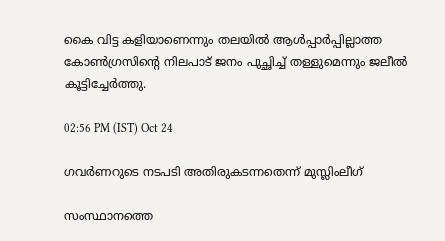കൈ വിട്ട കളിയാണെന്നും തലയിൽ ആൾപ്പാർപ്പില്ലാത്ത കോൺഗ്രസിന്റെ നിലപാട്‌ ജനം പുച്ഛിച്ച് തള്ളുമെന്നും ജലീൽ കൂട്ടിച്ചേർത്തു.

02:56 PM (IST) Oct 24

ഗവർണറുടെ നടപടി അതിരുകടന്നതെന്ന് മുസ്ലിംലീഗ്

സംസ്ഥാനത്തെ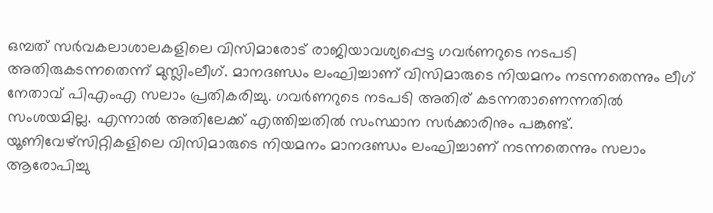ഒമ്പത് സർവകലാശാലകളിലെ വിസിമാരോട് രാജിയാവശ്യപ്പെട്ട ഗവർണറുടെ നടപടി അതിരുകടന്നതെന്ന് മുസ്ലിംലീഗ്. മാനദണ്ഡം ലംഘിച്ചാണ് വിസിമാരുടെ നിയമനം നടന്നതെന്നും ലീഗ് നേതാവ് പിഎംഎ സലാം പ്രതികരിച്ചു. ഗവർണറുടെ നടപടി അതിര് കടന്നതാണെന്നതിൽ സംശയമില്ല. എന്നാൽ അതിലേക്ക് എത്തിച്ചതിൽ സംസ്ഥാന സർക്കാരിനും പങ്കുണ്ട്. യൂണിവേഴ്സിറ്റികളിലെ വിസിമാരുടെ നിയമനം മാനദണ്ഡം ലംഘിച്ചാണ് നടന്നതെന്നും സലാം ആരോപിച്ചു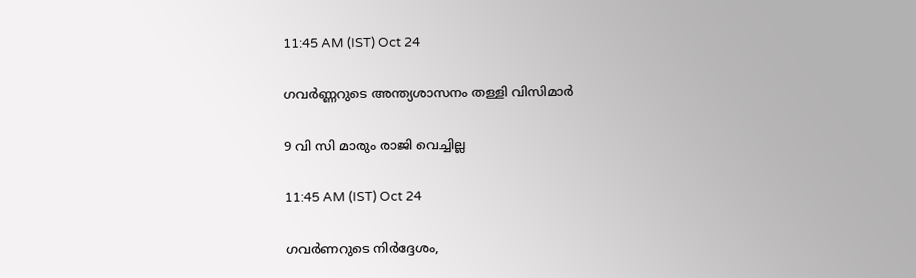11:45 AM (IST) Oct 24

ഗവർണ്ണറുടെ അന്ത്യശാസനം തള്ളി വിസിമാർ

9 വി സി മാരും രാജി വെച്ചില്ല

11:45 AM (IST) Oct 24

ഗവര്‍ണറുടെ നിര്‍ദ്ദേശം,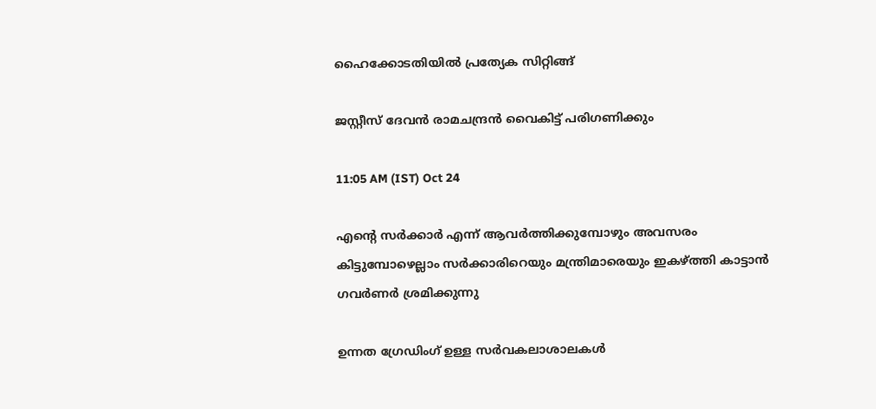ഹൈക്കോടതിയിൽ പ്രത്യേക സിറ്റിങ്ങ്

ജസ്റ്റീസ് ദേവന്‍ രാമചന്ദ്രന്‍ വൈകിട്ട് പരിഗണിക്കും

11:05 AM (IST) Oct 24

എൻ്റെ സർക്കാർ എന്ന് ആവർത്തിക്കുമ്പോഴും അവസരം കിട്ടുമ്പോഴെല്ലാം സർക്കാരിറെയും മന്ത്രിമാരെയും ഇകഴ്ത്തി കാട്ടാൻ ഗവർണർ ശ്രമിക്കുന്നു

ഉന്നത ഗ്രേഡിംഗ് ഉള്ള സർവകലാശാലകൾ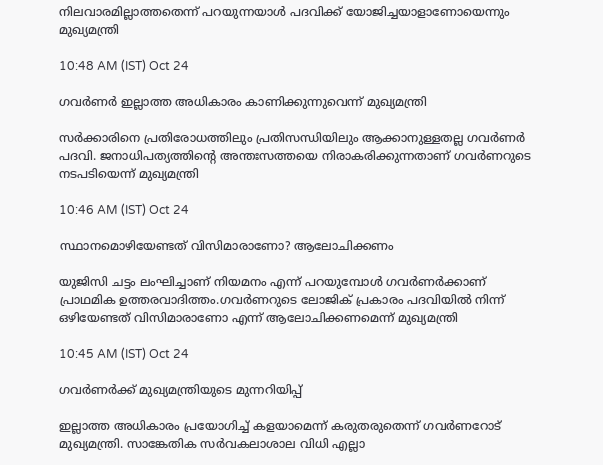നിലവാരമില്ലാത്തതെന്ന് പറയുന്നയാള്‍ പദവിക്ക് യോജിച്ചയാളാണോയെന്നും മുഖ്യമന്ത്രി

10:48 AM (IST) Oct 24

ഗവർണർ ഇല്ലാത്ത അധികാരം കാണിക്കുന്നുവെന്ന് മുഖ്യമന്ത്രി

സർക്കാരിനെ പ്രതിരോധത്തിലും പ്രതിസന്ധിയിലും ആക്കാനുള്ളതല്ല ഗവർണർ പദവി. ജനാധിപത്യത്തിന്റെ അന്തഃസത്തയെ നിരാകരിക്കുന്നതാണ് ഗവർണറുടെ നടപടിയെന്ന് മുഖ്യമന്ത്രി

10:46 AM (IST) Oct 24

സ്ഥാനമൊഴിയേണ്ടത് വിസിമാരാണോ? ആലോചിക്കണം

യുജിസി ചട്ടം ലംഘിച്ചാണ് നിയമനം എന്ന് പറയുമ്പോൾ ഗവർണർക്കാണ് പ്രാഥമിക ഉത്തരവാദിത്തം.ഗവർണറുടെ ലോജിക് പ്രകാരം പദവിയിൽ നിന്ന് ഒഴിയേണ്ടത് വിസിമാരാണോ എന്ന് ആലോചിക്കണമെന്ന് മുഖ്യമന്ത്രി

10:45 AM (IST) Oct 24

ഗവർണർക്ക് മുഖ്യമന്ത്രിയുടെ മുന്നറിയിപ്പ്

ഇല്ലാത്ത അധികാരം പ്രയോഗിച്ച് കളയാമെന്ന് കരുതരുതെന്ന് ഗവർണറോട് മുഖ്യമന്ത്രി. സാങ്കേതിക സർവകലാശാല വിധി എല്ലാ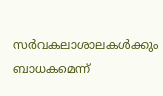സർവകലാശാലകൾക്കും ബാധകമെന്ന്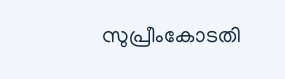സുപ്രീംകോടതി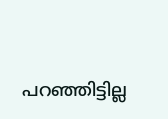പറഞ്ഞിട്ടില്ല